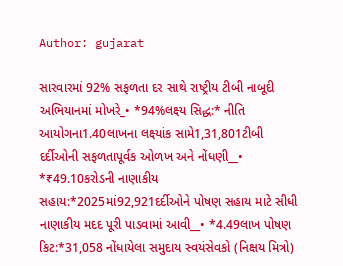Author: gujarat

સારવારમાં 92% સફળતા દર સાથે રાષ્ટ્રીય ટીબી નાબૂદી અભિયાનમાં મોખરે_• *94%લક્ષ્ય સિદ્ધ:* નીતિ આયોગના1.40લાખના લક્ષ્યાંક સામે1,31,801ટીબી દર્દીઓની સફળતાપૂર્વક ઓળખ અને નોંધણી__• *₹49.10કરોડની નાણાકીય સહાય:*2025માં92,921દર્દીઓને પોષણ સહાય માટે સીધી નાણાકીય મદદ પૂરી પાડવામાં આવી__• *4.49લાખ પોષણ કિટ:*31,058 નોંધાયેલા સમુદાય સ્વયંસેવકો (નિક્ષય મિત્રો)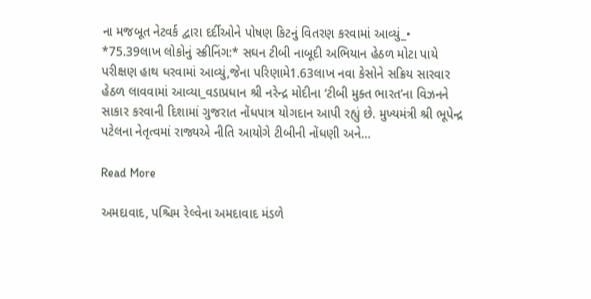ના મજબૂત નેટવર્ક દ્વારા દર્દીઓને પોષણ કિટનું વિતરણ કરવામાં આવ્યું_• *75.39લાખ લોકોનું સ્ક્રીનિંગ:* સઘન ટીબી નાબૂદી અભિયાન હેઠળ મોટા પાયે પરીક્ષણ હાથ ધરવામાં આવ્યું,જેના પરિણામે1.63લાખ નવા કેસોને સક્રિય સારવાર હેઠળ લાવવામાં આવ્યા_વડાપ્રધાન શ્રી નરેન્દ્ર મોદીના ‘ટીબી મુક્ત ભારત’ના વિઝનને સાકાર કરવાની દિશામાં ગુજરાત નોંધપાત્ર યોગદાન આપી રહ્યું છે. મુખ્યમંત્રી શ્રી ભૂપેન્દ્ર પટેલના નેતૃત્વમાં રાજ્યએ નીતિ આયોગે ટીબીની નોંધણી અને…

Read More

અમદાવાદ, પશ્ચિમ રેલ્વેના અમદાવાદ મંડળે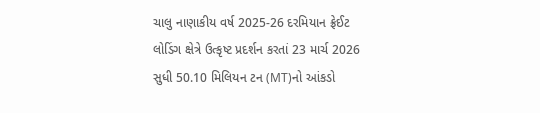ચાલુ નાણાકીય વર્ષ 2025-26 દરમિયાન ફ્રેઈટ લોડિંગ ક્ષેત્રે ઉત્કૃષ્ટ પ્રદર્શન કરતાં 23 માર્ચ 2026 સુધી 50.10 મિલિયન ટન (MT)નો આંકડો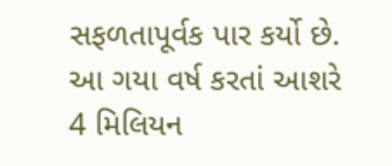સફળતાપૂર્વક પાર કર્યો છે. આ ગયા વર્ષ કરતાં આશરે 4 મિલિયન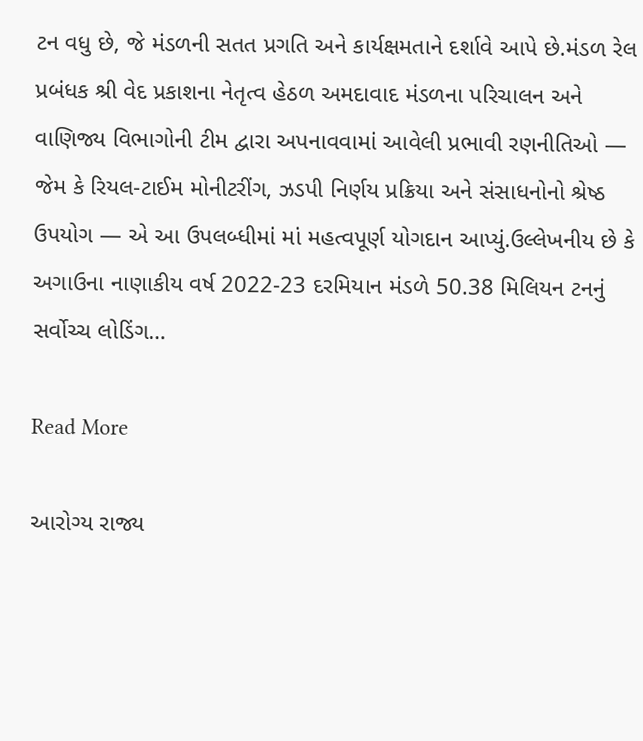ટન વધુ છે, જે મંડળની સતત પ્રગતિ અને કાર્યક્ષમતાને દર્શાવે આપે છે.મંડળ રેલ પ્રબંધક શ્રી વેદ પ્રકાશના નેતૃત્વ હેઠળ અમદાવાદ મંડળના પરિચાલન અને વાણિજ્ય વિભાગોની ટીમ દ્વારા અપનાવવામાં આવેલી પ્રભાવી રણનીતિઓ — જેમ કે રિયલ-ટાઈમ મોનીટરીંગ, ઝડપી નિર્ણય પ્રક્રિયા અને સંસાધનોનો શ્રેષ્ઠ ઉપયોગ — એ આ ઉપલબ્ધીમાં માં મહત્વપૂર્ણ યોગદાન આપ્યું.ઉલ્લેખનીય છે કે અગાઉના નાણાકીય વર્ષ 2022-23 દરમિયાન મંડળે 50.38 મિલિયન ટનનું સર્વોચ્ચ લોડિંગ…

Read More

આરોગ્ય રાજ્ય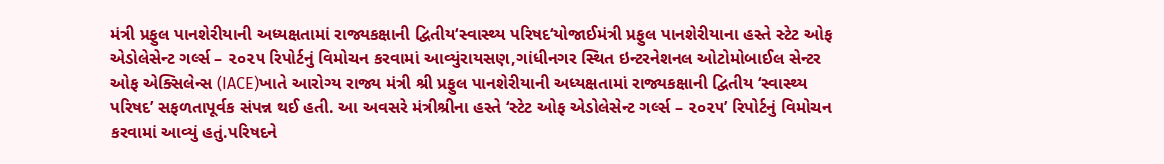મંત્રી પ્રફુલ પાનશેરીયાની અધ્યક્ષતામાં રાજ્યકક્ષાની દ્વિતીય‘સ્વાસ્થ્ય પરિષદ‘યોજાઈમંત્રી પ્રફુલ પાનશેરીયાના હસ્તે સ્ટેટ ઓફ એડોલેસેન્ટ ગર્લ્સ – ૨૦૨૫ રિપોર્ટનું વિમોચન કરવામાં આવ્યુંરાયસણ,ગાંધીનગર સ્થિત ઇન્ટરનેશનલ ઓટોમોબાઈલ સેન્ટર ઓફ એક્સિલેન્સ (IACE)ખાતે આરોગ્ય રાજ્ય મંત્રી શ્રી પ્રફુલ પાનશેરીયાની અધ્યક્ષતામાં રાજ્યકક્ષાની દ્વિતીય ‘સ્વાસ્થ્ય પરિષદ’ સફળતાપૂર્વક સંપન્ન થઈ હતી. આ અવસરે મંત્રીશ્રીના હસ્તે ‘સ્ટેટ ઓફ એડોલેસેન્ટ ગર્લ્સ – ૨૦૨૫’ રિપોર્ટનું વિમોચન કરવામાં આવ્યું હતું.પરિષદને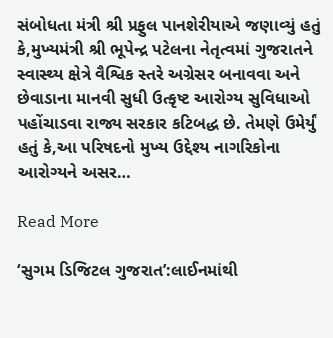સંબોધતા મંત્રી શ્રી પ્રફુલ પાનશેરીયાએ જણાવ્યું હતું કે,મુખ્યમંત્રી શ્રી ભૂપેન્દ્ર પટેલના નેતૃત્વમાં ગુજરાતને સ્વાસ્થ્ય ક્ષેત્રે વૈશ્વિક સ્તરે અગ્રેસર બનાવવા અને છેવાડાના માનવી સુધી ઉત્કૃષ્ટ આરોગ્ય સુવિધાઓ પહોંચાડવા રાજ્ય સરકાર કટિબદ્ધ છે. તેમણે ઉમેર્યું હતું કે,આ પરિષદનો મુખ્ય ઉદ્દેશ્ય નાગરિકોના આરોગ્યને અસર…

Read More

‘સુગમ ડિજિટલ ગુજરાત’:લાઈનમાંથી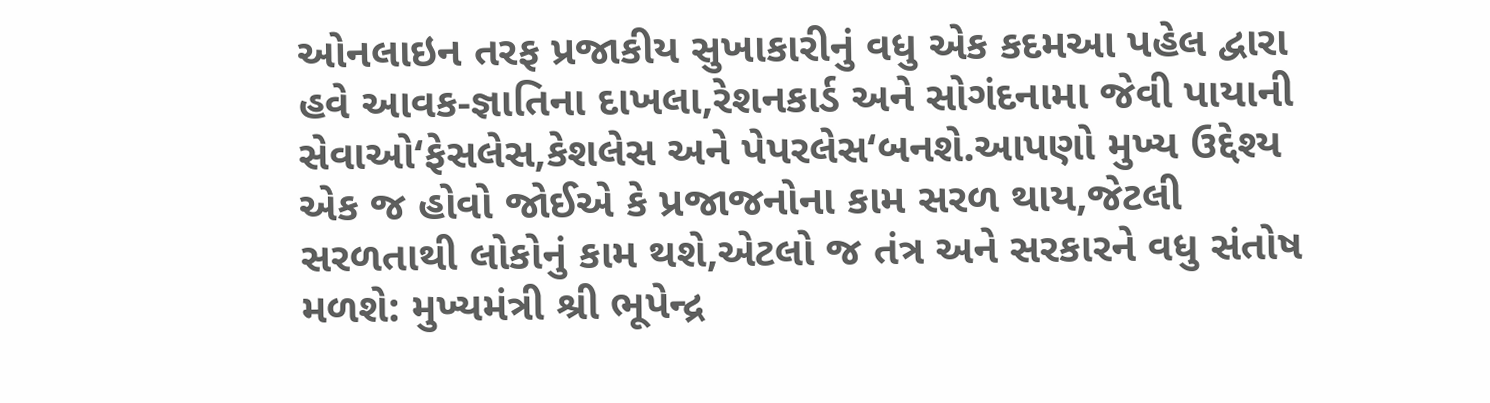ઓનલાઇન તરફ પ્રજાકીય સુખાકારીનું વધુ એક કદમઆ પહેલ દ્વારા હવે આવક-જ્ઞાતિના દાખલા,રેશનકાર્ડ અને સોગંદનામા જેવી પાયાની સેવાઓ‘ફેસલેસ,કેશલેસ અને પેપરલેસ‘બનશે.આપણો મુખ્ય ઉદ્દેશ્ય એક જ હોવો જોઈએ કે પ્રજાજનોના કામ સરળ થાય,જેટલી સરળતાથી લોકોનું કામ થશે,એટલો જ તંત્ર અને સરકારને વધુ સંતોષ મળશે: મુખ્યમંત્રી શ્રી ભૂપેન્દ્ર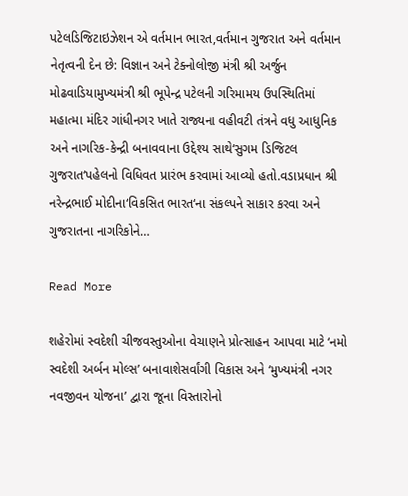પટેલડિજિટાઇઝેશન એ વર્તમાન ભારત,વર્તમાન ગુજરાત અને વર્તમાન નેતૃત્વની દેન છે: વિજ્ઞાન અને ટેક્નોલોજી મંત્રી શ્રી અર્જુન મોઢવાડિયામુખ્યમંત્રી શ્રી ભૂપેન્દ્ર પટેલની ગરિમામય ઉપસ્થિતિમાં મહાત્મા મંદિર ગાંધીનગર ખાતે રાજ્યના વહીવટી તંત્રને વધુ આધુનિક અને નાગરિક-કેન્દ્રી બનાવવાના ઉદ્દેશ્ય સાથે‘સુગમ ડિજિટલ ગુજરાત‘પહેલનો વિધિવત પ્રારંભ કરવામાં આવ્યો હતો.વડાપ્રધાન શ્રી નરેન્દ્રભાઈ મોદીના‘વિકસિત ભારત‘ના સંકલ્પને સાકાર કરવા અને ગુજરાતના નાગરિકોને…

Read More

શહેરોમાં સ્વદેશી ચીજવસ્તુઓના વેચાણને પ્રોત્સાહન આપવા માટે ‘નમો સ્વદેશી અર્બન મોલ્સ’ બનાવાશેસર્વાંગી વિકાસ અને ‘મુખ્યમંત્રી નગર નવજીવન યોજના’ દ્વારા જૂના વિસ્તારોનો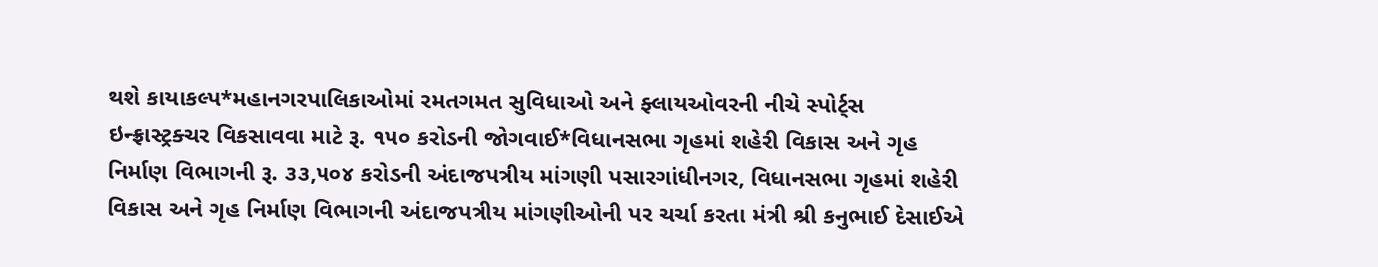થશે કાયાકલ્પ*મહાનગરપાલિકાઓમાં રમતગમત સુવિધાઓ અને ફ્લાયઓવરની નીચે સ્પોર્ટ્સ ઇન્ફ્રાસ્ટ્રક્ચર વિકસાવવા માટે રૂ. ૧૫૦ કરોડની જોગવાઈ*વિધાનસભા ગૃહમાં શહેરી વિકાસ અને ગૃહ નિર્માણ વિભાગની રૂ. ૩૩,૫૦૪ કરોડની અંદાજપત્રીય માંગણી પસારગાંધીનગર, વિધાનસભા ગૃહમાં શહેરી વિકાસ અને ગૃહ નિર્માણ વિભાગની અંદાજપત્રીય માંગણીઓની પર ચર્ચા કરતા મંત્રી શ્રી કનુભાઈ દેસાઈએ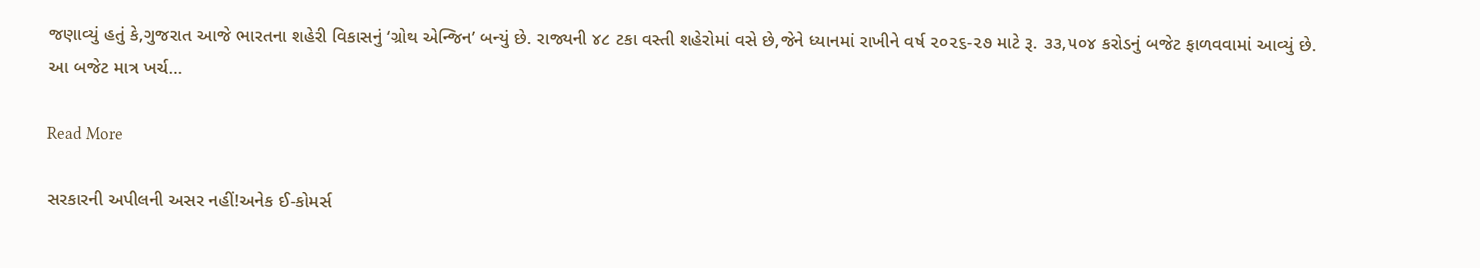જણાવ્યું હતું કે,ગુજરાત આજે ભારતના શહેરી વિકાસનું ‘ગ્રોથ એન્જિન’ બન્યું છે. રાજ્યની ૪૮ ટકા વસ્તી શહેરોમાં વસે છે,જેને ધ્યાનમાં રાખીને વર્ષ ૨૦૨૬-૨૭ માટે રૂ. ૩૩,૫૦૪ કરોડનું બજેટ ફાળવવામાં આવ્યું છે. આ બજેટ માત્ર ખર્ચ…

Read More

સરકારની અપીલની અસર નહીં!અનેક ઈ-કોમર્સ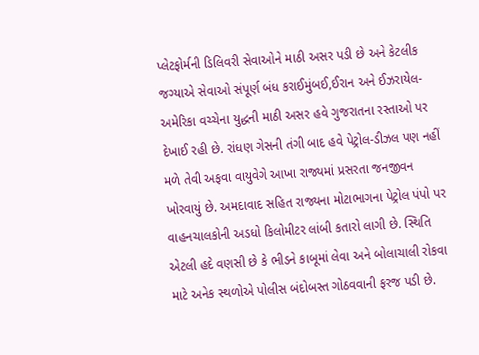પ્લેટફોર્મની ડિલિવરી સેવાઓને માઠી અસર પડી છે અને કેટલીક જગ્યાએ સેવાઓ સંપૂર્ણ બંધ કરાઈમુંબઈ,ઈરાન અને ઈઝરાયેલ-અમેરિકા વચ્ચેના યુદ્ધની માઠી અસર હવે ગુજરાતના રસ્તાઓ પર દેખાઈ રહી છે. રાંધણ ગેસની તંગી બાદ હવે પેટ્રોલ-ડીઝલ પણ નહીં મળે તેવી અફવા વાયુવેગે આખા રાજ્યમાં પ્રસરતા જનજીવન ખોરવાયું છે. અમદાવાદ સહિત રાજ્યના મોટાભાગના પેટ્રોલ પંપો પર વાહનચાલકોની અડધો કિલોમીટર લાંબી કતારો લાગી છે. સ્થિતિ એટલી હદે વણસી છે કે ભીડને કાબૂમાં લેવા અને બોલાચાલી રોકવા માટે અનેક સ્થળોએ પોલીસ બંદોબસ્ત ગોઠવવાની ફરજ પડી છે.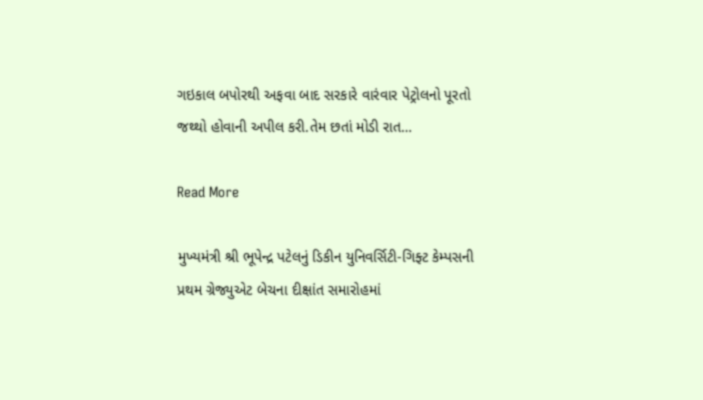ગઇકાલ બપોરથી અફવા બાદ સરકારે વારંવાર પેટ્રોલનો પૂરતો જથ્થો હોવાની અપીલ કરી.તેમ છતાં મોડી રાત…

Read More

મુખ્યમંત્રી શ્રી ભૂપેન્દ્ર પટેલનું ડિકીન યુનિવર્સિટી-ગિફ્ટ કેમ્પસની પ્રથમ ગ્રેજ્યુએટ બેચના દીક્ષાંત સમારોહમાં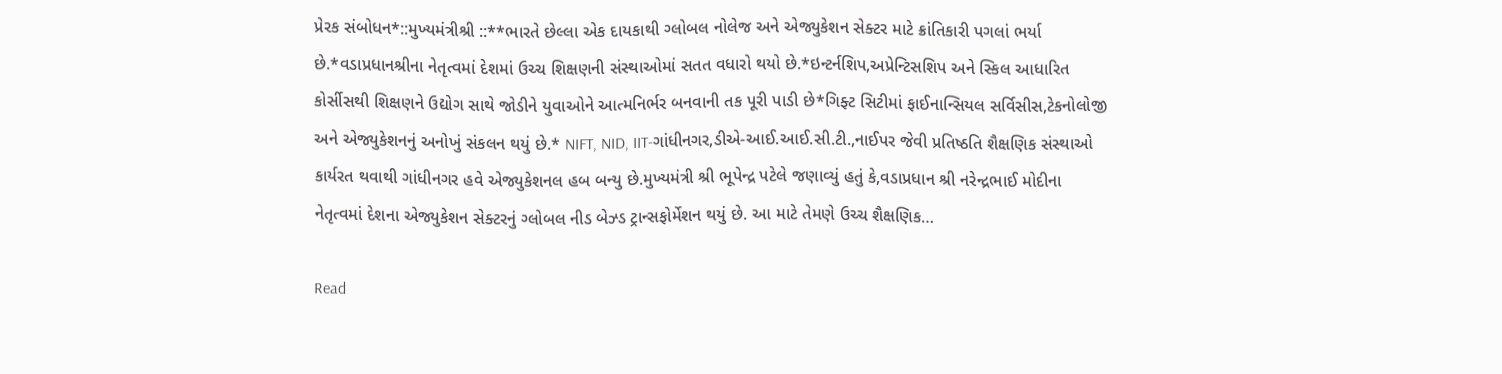પ્રેરક સંબોધન*::મુખ્યમંત્રીશ્રી ::**ભારતે છેલ્લા એક દાયકાથી ગ્લોબલ નોલેજ અને એજ્યુકેશન સેક્ટર માટે ક્રાંતિકારી પગલાં ભર્યા છે.*વડાપ્રધાનશ્રીના નેતૃત્વમાં દેશમાં ઉચ્ચ શિક્ષણની સંસ્થાઓમાં સતત વધારો થયો છે.*ઇન્ટર્નશિપ,અપ્રેન્ટિસશિપ અને સ્કિલ આધારિત કોર્સીસથી શિક્ષણને ઉદ્યોગ સાથે જોડીને યુવાઓને આત્મનિર્ભર બનવાની તક પૂરી પાડી છે*ગિફ્ટ સિટીમાં ફાઈનાન્સિયલ સર્વિસીસ,ટેકનોલોજી અને એજ્યુકેશનનું અનોખું સંકલન થયું છે.* NIFT, NID, IIT-ગાંધીનગર,ડીએ-આઈ.આઈ.સી.ટી.,નાઈપર જેવી પ્રતિષ્ઠતિ શૈક્ષણિક સંસ્થાઓ કાર્યરત થવાથી ગાંધીનગર હવે એજ્યુકેશનલ હબ બન્યુ છે.મુખ્યમંત્રી શ્રી ભૂપેન્દ્ર પટેલે જણાવ્યું હતું કે,વડાપ્રધાન શ્રી નરેન્દ્રભાઈ મોદીના નેતૃત્વમાં દેશના એજ્યુકેશન સેક્ટરનું ગ્લોબલ નીડ બેઝ્ડ ટ્રાન્સફોર્મેશન થયું છે. આ માટે તેમણે ઉચ્ચ શૈક્ષણિક…

Read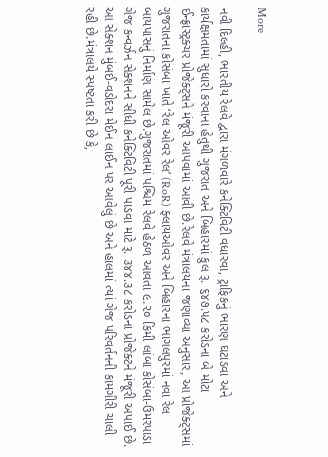More

નવી દિલ્હી, ભારતીય રેલવે દ્વારા મંગળવારે કનેક્ટિવિટી વધારવા, ટ્રાફિકનું ભારણ ઘટાડવા અને કાર્યક્ષમતામાં સુધારો કરવાના હેતુથી ગુજરાત અને બિહારમાં કુલ રૂ. ૬૪૭.૫૮ કરોડના બે મોટા ઈન્ફ્રાસ્ટ્રક્ચર પ્રોજેક્ટ્સને મંજૂરી આપવામાં આવી છે.રેલવે મંત્રાલયના જણાવ્યા અનુસાર, આ પ્રોજેક્ટ્સમાં ગુજરાતના કોસંબા ખાતે ‘રેલ ઓવર રેલ’ (RoR) ફ્લાયઓવર અને બિહારના ભાગલપુરમાં નવા રેલ બાયપાસનું નિર્માણ સામેલ છે.ગુજરાતમાં પશ્ચિમ રેલવે હેઠળ આવતા ૯.૨૦ કિમી લાંબા કોસંબા-ઉમરપાડા ગેજ કન્વર્ઝન સેક્શનને સીધી કનેક્ટિવિટી પૂરી પાડવા માટે રૂ. ૩૪૪.૩૮ કરોડના પ્રોજેક્ટને મંજૂરી અપાઈ છે. આ સેક્શન મુંબઈ-વડોદરા મેઈન લાઈન પર આવેલું છે અને હાલમાં ત્યાં ગેજ પરિવર્તનની કામગીરી ચાલી રહી છે.મંત્રાલયે સ્પષ્ટતા કરી છે કે,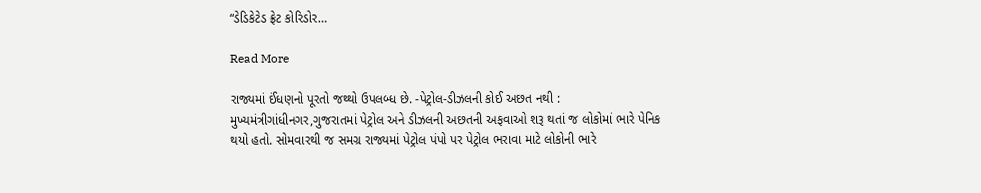“ડેડિકેટેડ ફ્રેટ કોરિડોર…

Read More

રાજ્યમાં ઈંધણનો પૂરતો જથ્થો ઉપલબ્ધ છે. -પેટ્રોલ-ડીઝલની કોઈ અછત નથી : મુખ્યમંત્રીગાંધીનગર,ગુજરાતમાં પેટ્રોલ અને ડીઝલની અછતની અફવાઓ શરૂ થતાં જ લોકોમાં ભારે પેનિક થયો હતો. સોમવારથી જ સમગ્ર રાજ્યમાં પેટ્રોલ પંપો પર પેટ્રોલ ભરાવા માટે લોકોની ભારે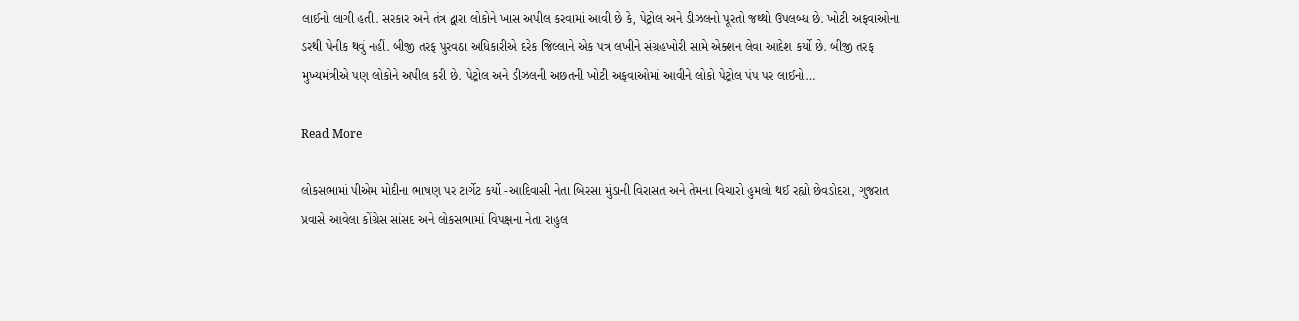લાઈનો લાગી હતી. સરકાર અને તંત્ર દ્વારા લોકોને ખાસ અપીલ કરવામાં આવી છે કે, પેટ્રોલ અને ડીઝલનો પૂરતો જથ્થો ઉપલબ્ધ છે. ખોટી અફવાઓના ડરથી પેનીક થવું નહીં. બીજી તરફ પુરવઠા અધિકારીએ દરેક જિલ્લાને એક પત્ર લખીને સંગ્રહખોરી સામે એક્શન લેવા આદેશ કર્યો છે. બીજી તરફ મુખ્યમંત્રીએ પણ લોકોને અપીલ કરી છે. પેટ્રોલ અને ડીઝલની અછતની ખોટી અફવાઓમાં આવીને લોકો પેટ્રોલ પંપ પર લાઈનો…

Read More

લોકસભામાં પીએમ મોદીના ભાષણ પર ટાર્ગેટ કર્યો -આદિવાસી નેતા બિરસા મુંડાની વિરાસત અને તેમના વિચારો હુમલો થઈ રહ્યો છેવડોદરા, ગુજરાત પ્રવાસે આવેલા કોંગ્રેસ સાંસદ અને લોકસભામાં વિપક્ષના નેતા રાહુલ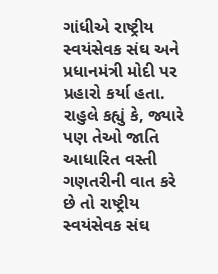ગાંધીએ રાષ્ટ્રીય સ્વયંસેવક સંઘ અને પ્રધાનમંત્રી મોદી પર પ્રહારો કર્યા હતા. રાહુલે કહ્યું કે, જ્યારે પણ તેઓ જાતિ આધારિત વસ્તી ગણતરીની વાત કરે છે તો રાષ્ટ્રીય સ્વયંસેવક સંઘ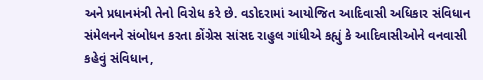અને પ્રધાનમંત્રી તેનો વિરોધ કરે છે. વડોદરામાં આયોજિત આદિવાસી અધિકાર સંવિધાન સંમેલનને સંબોધન કરતા કોંગ્રેસ સાંસદ રાહુલ ગાંધીએ કહ્યું કે આદિવાસીઓને વનવાસી કહેવું સંવિધાન,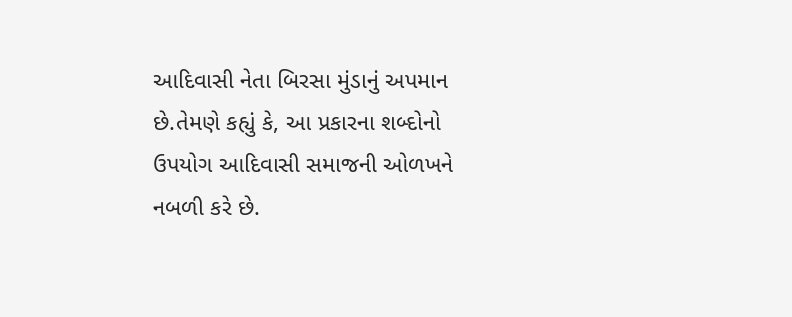આદિવાસી નેતા બિરસા મુંડાનું અપમાન છે.તેમણે કહ્યું કે, આ પ્રકારના શબ્દોનો ઉપયોગ આદિવાસી સમાજની ઓળખને નબળી કરે છે.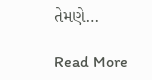તેમણે…

Read More